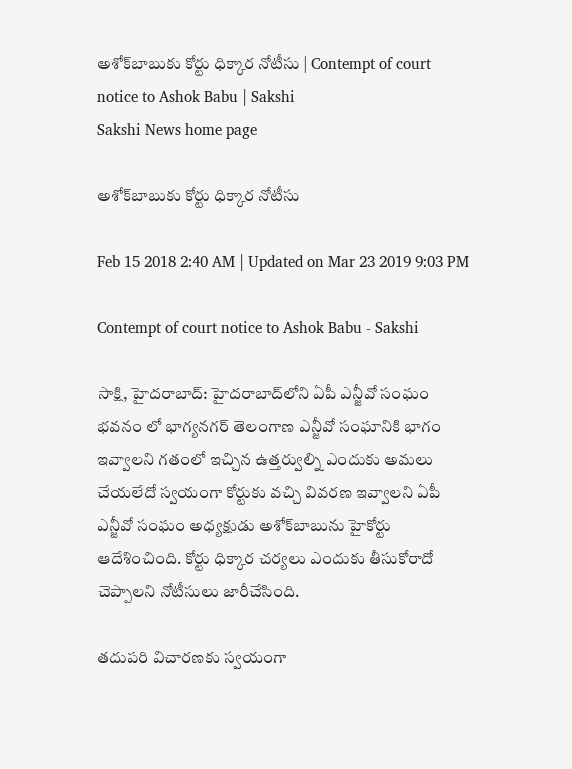అశోక్‌బాబుకు కోర్టు ధిక్కార నోటీసు | Contempt of court notice to Ashok Babu | Sakshi
Sakshi News home page

అశోక్‌బాబుకు కోర్టు ధిక్కార నోటీసు

Feb 15 2018 2:40 AM | Updated on Mar 23 2019 9:03 PM

Contempt of court notice to Ashok Babu - Sakshi

సాక్షి, హైదరాబాద్‌: హైదరాబాద్‌లోని ఏపీ ఎన్జీవో సంఘం భవనం లో భాగ్యనగర్‌ తెలంగాణ ఎన్జీవో సంఘానికి భాగం ఇవ్వాలని గతంలో ఇచ్చిన ఉత్తర్వుల్ని ఎందుకు అమలు చేయలేదో స్వయంగా కోర్టుకు వచ్చి వివరణ ఇవ్వాలని ఏపీ ఎన్జీవో సంఘం అధ్యక్షుడు అశోక్‌బాబును హైకోర్టు ఆదేశించింది. కోర్టు ధిక్కార చర్యలు ఎందుకు తీసుకోరాదో చెప్పాలని నోటీసులు జారీచేసింది.

తదుపరి విచారణకు స్వయంగా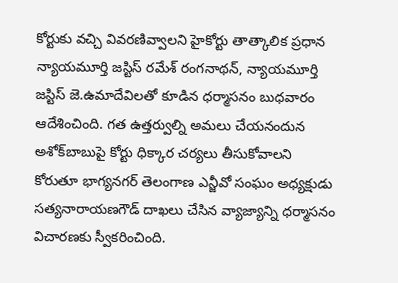కోర్టుకు వచ్చి వివరణివ్వాలని హైకోర్టు తాత్కాలిక ప్రధాన న్యాయమూర్తి జస్టిస్‌ రమేశ్‌ రంగనాథన్, న్యాయమూర్తి జస్టిస్‌ జె.ఉమాదేవిలతో కూడిన ధర్మాసనం బుధవారం ఆదేశించింది. గత ఉత్తర్వుల్ని అమలు చేయనందున అశోక్‌బాబుపై కోర్టు ధిక్కార చర్యలు తీసుకోవాలని కోరుతూ భాగ్యనగర్‌ తెలంగాణ ఎన్జీవో సంఘం అధ్యక్షుడు సత్యనారాయణగౌడ్‌ దాఖలు చేసిన వ్యాజ్యాన్ని ధర్మాసనం విచారణకు స్వీకరించింది.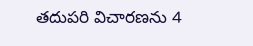తదుపరి విచారణను 4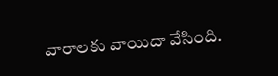వారాలకు వాయిదా వేసింది.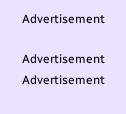Advertisement

Advertisement
Advertisement